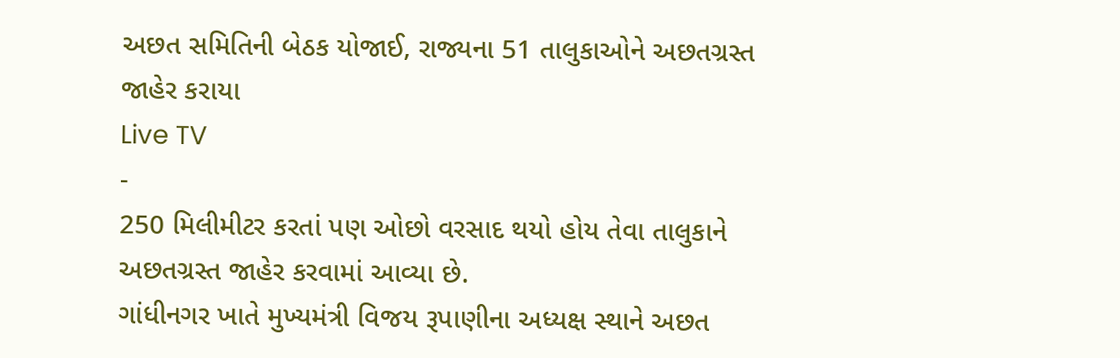અછત સમિતિની બેઠક યોજાઈ, રાજ્યના 51 તાલુકાઓને અછતગ્રસ્ત જાહેર કરાયા
Live TV
-
250 મિલીમીટર કરતાં પણ ઓછો વરસાદ થયો હોય તેવા તાલુકાને અછતગ્રસ્ત જાહેર કરવામાં આવ્યા છે.
ગાંધીનગર ખાતે મુખ્યમંત્રી વિજય રૂપાણીના અધ્યક્ષ સ્થાને અછત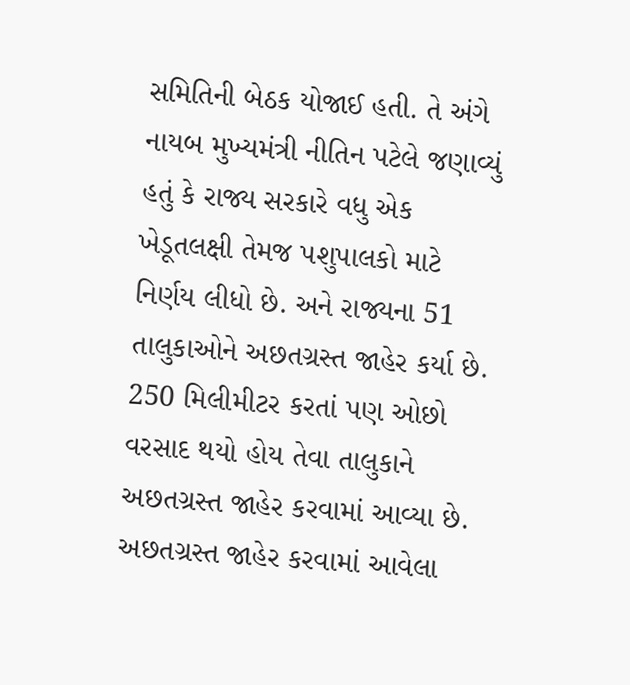સમિતિની બેઠક યોજાઈ હતી. તે અંગે નાયબ મુખ્યમંત્રી નીતિન પટેલે જણાવ્યું હતું કે રાજ્ય સરકારે વધુ એક ખેડૂતલક્ષી તેમજ પશુપાલકો માટે નિર્ણય લીધો છે. અને રાજ્યના 51 તાલુકાઓને અછતગ્રસ્ત જાહેર કર્યા છે. 250 મિલીમીટર કરતાં પણ ઓછો વરસાદ થયો હોય તેવા તાલુકાને અછતગ્રસ્ત જાહેર કરવામાં આવ્યા છે. અછતગ્રસ્ત જાહેર કરવામાં આવેલા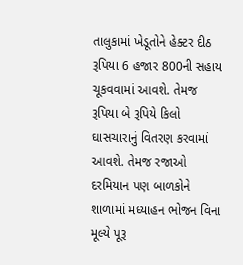તાલુકામાં ખેડૂતોને હેક્ટર દીઠ રૂપિયા 6 હજાર 800ની સહાય ચૂકવવામાં આવશે. તેમજ રૂપિયા બે રૂપિયે કિલો ઘાસચારાનું વિતરણ કરવામાં આવશે. તેમજ રજાઓ દરમિયાન પણ બાળકોને શાળામાં મધ્યાહન ભોજન વિના મૂલ્યે પૂરૂ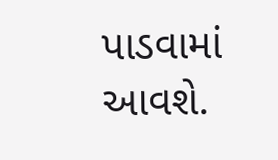પાડવામાં આવશે.